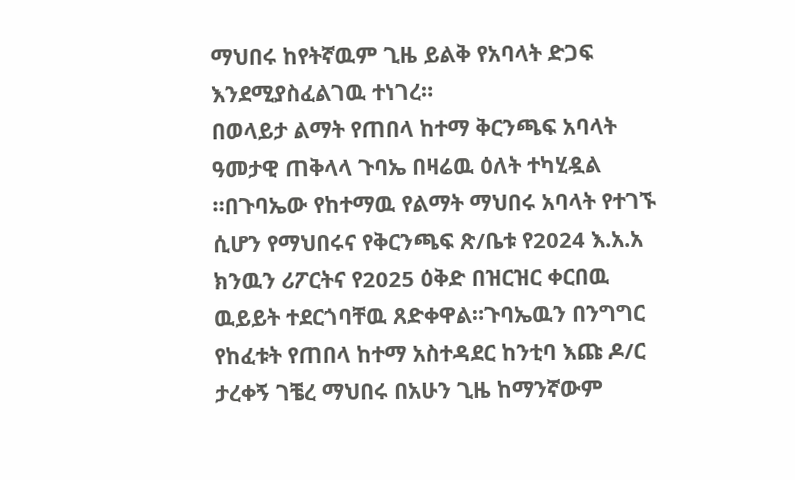ማህበሩ ከየትኛዉም ጊዜ ይልቅ የአባላት ድጋፍ እንደሚያስፈልገዉ ተነገረ።
በወላይታ ልማት የጠበላ ከተማ ቅርንጫፍ አባላት ዓመታዊ ጠቅላላ ጉባኤ በዛሬዉ ዕለት ተካሂዷል ።በጉባኤው የከተማዉ የልማት ማህበሩ አባላት የተገኙ ሲሆን የማህበሩና የቅርንጫፍ ጽ/ቤቱ የ2024 እ.አ.አ ክንዉን ሪፖርትና የ2025 ዕቅድ በዝርዝር ቀርበዉ ዉይይት ተደርጎባቸዉ ጸድቀዋል።ጉባኤዉን በንግግር የከፈቱት የጠበላ ከተማ አስተዳደር ከንቲባ እጩ ዶ/ር ታረቀኝ ገቼረ ማህበሩ በአሁን ጊዜ ከማንኛውም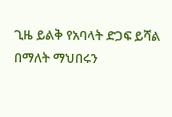ጊዜ ይልቅ የአባላት ድጋፍ ይሻል በማለት ማህበሩን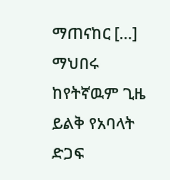ማጠናከር […]
ማህበሩ ከየትኛዉም ጊዜ ይልቅ የአባላት ድጋፍ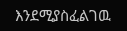እንደሚያስፈልገዉ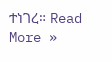ተነገረ። Read More »